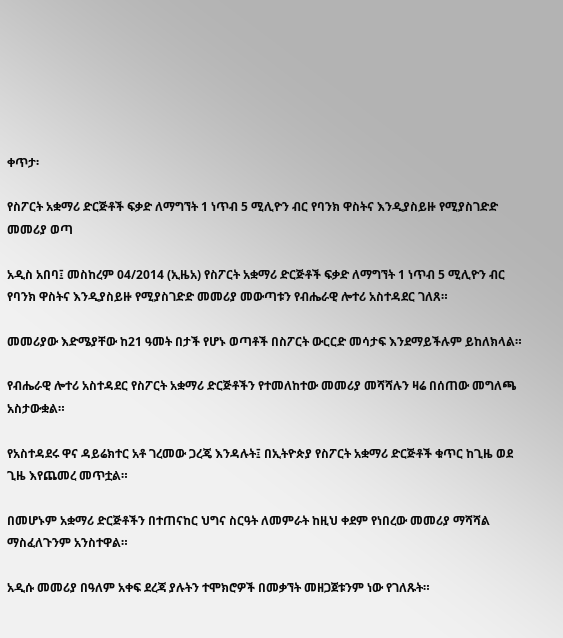ቀጥታ፡

የስፖርት አቋማሪ ድርጅቶች ፍቃድ ለማግኘት 1 ነጥብ 5 ሚሊዮን ብር የባንክ ዋስትና እንዲያስይዙ የሚያስገድድ መመሪያ ወጣ

አዲስ አበባ፤ መስከረም 04/2014 (ኢዜአ) የስፖርት አቋማሪ ድርጅቶች ፍቃድ ለማግኘት 1 ነጥብ 5 ሚሊዮን ብር የባንክ ዋስትና እንዲያስይዙ የሚያስገድድ መመሪያ መውጣቱን የብሔራዊ ሎተሪ አስተዳደር ገለጸ።

መመሪያው እድሜያቸው ከ21 ዓመት በታች የሆኑ ወጣቶች በስፖርት ውርርድ መሳታፍ እንደማይችሉም ይከለክላል።

የብሔራዊ ሎተሪ አስተዳደር የስፖርት አቋማሪ ድርጅቶችን የተመለከተው መመሪያ መሻሻሉን ዛሬ በሰጠው መግለጫ አስታውቋል።

የአስተዳደሩ ዋና ዳይሬክተር አቶ ገረመው ጋረጄ እንዳሉት፤ በኢትዮጵያ የስፖርት አቋማሪ ድርጅቶች ቁጥር ከጊዜ ወደ ጊዜ እየጨመረ መጥቷል።

በመሆኑም አቋማሪ ድርጅቶችን በተጠናከር ህግና ስርዓት ለመምራት ከዚህ ቀደም የነበረው መመሪያ ማሻሻል ማስፈለጉንም አንስተዋል።

አዲሱ መመሪያ በዓለም አቀፍ ደረጃ ያሉትን ተሞክሮዎች በመቃኘት መዘጋጀቱንም ነው የገለጹት።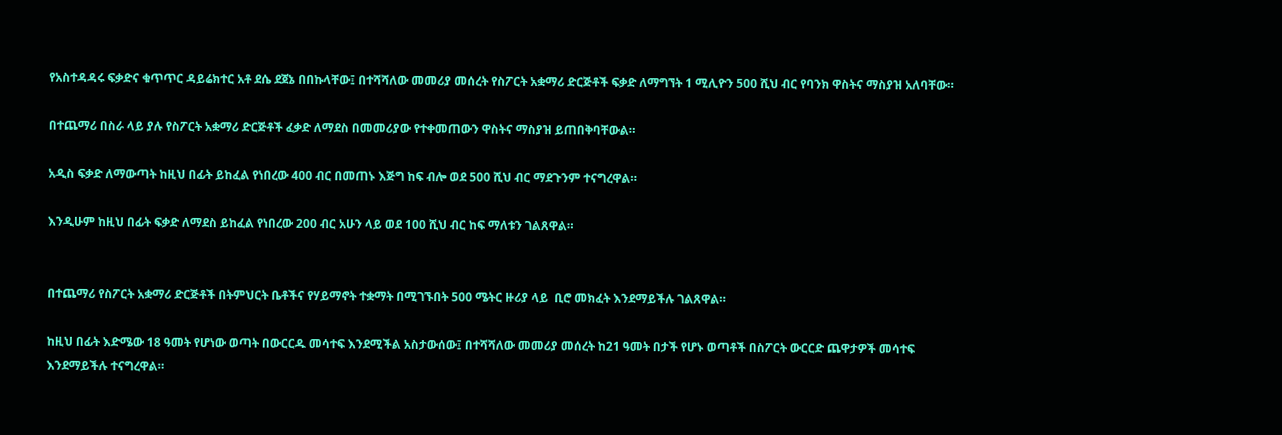የአስተዳዳሩ ፍቃድና ቁጥጥር ዳይሬክተር አቶ ደሴ ደጀኔ በበኩላቸው፤ በተሻሻለው መመሪያ መሰረት የስፖርት አቋማሪ ድርጅቶች ፍቃድ ለማግኘት 1 ሚሊዮን 500 ሺህ ብር የባንክ ዋስትና ማስያዝ አለባቸው።

በተጨማሪ በስራ ላይ ያሉ የስፖርት አቋማሪ ድርጅቶች ፈቃድ ለማደስ በመመሪያው የተቀመጠውን ዋስትና ማስያዝ ይጠበቅባቸውል።

አዲስ ፍቃድ ለማውጣት ከዚህ በፊት ይከፈል የነበረው 400 ብር በመጠኑ እጅግ ከፍ ብሎ ወደ 500 ሺህ ብር ማደጉንም ተናግረዋል።

እንዲሁም ከዚህ በፊት ፍቃድ ለማደስ ይከፈል የነበረው 200 ብር አሁን ላይ ወደ 100 ሺህ ብር ከፍ ማለቱን ገልጸዋል።


በተጨማሪ የስፖርት አቋማሪ ድርጅቶች በትምህርት ቤቶችና የሃይማኖት ተቋማት በሚገኙበት 500 ሜትር ዙሪያ ላይ  ቢሮ መክፈት እንደማይችሉ ገልጸዋል።

ከዚህ በፊት እድሜው 18 ዓመት የሆነው ወጣት በውርርዱ መሳተፍ እንደሚችል አስታውሰው፤ በተሻሻለው መመሪያ መሰረት ከ21 ዓመት በታች የሆኑ ወጣቶች በስፖርት ውርርድ ጨዋታዎች መሳተፍ እንደማይችሉ ተናግረዋል።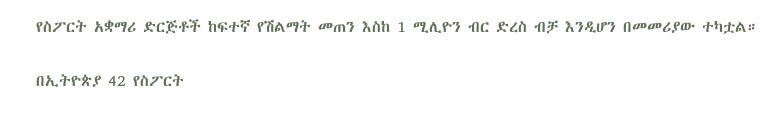የስፖርት አቋማሪ ድርጅቶች ከፍተኛ የሽልማት መጠን እስከ 1 ሚሊዮን ብር ድረስ ብቻ እንዲሆን በመመሪያው ተካቷል።

በኢትዮጵያ 42 የስፖርት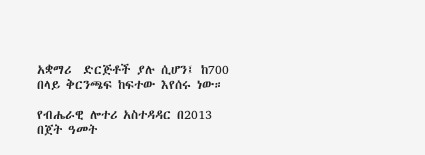አቋማሪ  ድርጅቶች ያሉ ሲሆን፤ ከ700 በላይ ቅርንጫፍ ከፍተው እየሰሩ ነው።

የብሔራዊ ሎተሪ አስተዳዳር በ2013 በጀት ዓመት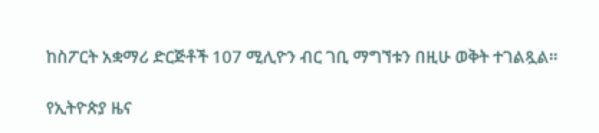ከስፖርት አቋማሪ ድርጅቶች 107 ሚሊዮን ብር ገቢ ማግኘቱን በዚሁ ወቅት ተገልጿል።

የኢትዮጵያ ዜና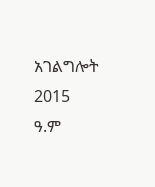አገልግሎት
2015
ዓ.ም